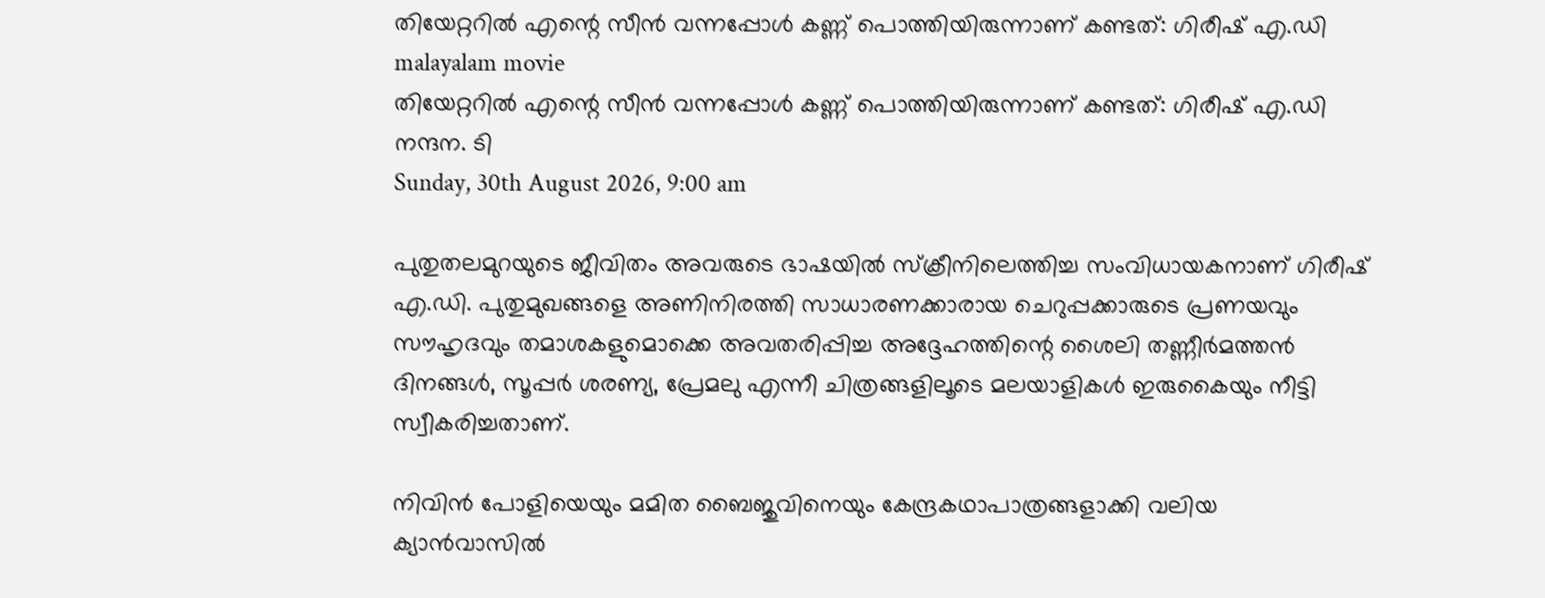തിയേറ്ററിൽ എന്റെ സീൻ വന്നപ്പോൾ കണ്ണ് പൊത്തിയിരുന്നാണ് കണ്ടത്: ഗിരീഷ് എ.ഡി
malayalam movie
തിയേറ്ററിൽ എന്റെ സീൻ വന്നപ്പോൾ കണ്ണ് പൊത്തിയിരുന്നാണ് കണ്ടത്: ഗിരീഷ് എ.ഡി
നന്ദന. ടി
Sunday, 30th August 2026, 9:00 am

പുതുതലമുറയുടെ ജീവിതം അവരുടെ ഭാഷയിൽ സ്‌ക്രീനിലെത്തിച്ച സംവിധായകനാണ് ഗിരീഷ് എ.ഡി. പുതുമുഖങ്ങളെ അണിനിരത്തി സാധാരണക്കാരായ ചെറുപ്പക്കാരുടെ പ്രണയവും സൗഹൃദവും തമാശകളുമൊക്കെ അവതരിപ്പിച്ച അദ്ദേഹത്തിന്റെ ശൈലി തണ്ണീർമത്തൻ ദിനങ്ങൾ, സൂപ്പർ ശരണ്യ, പ്രേമലു എന്നീ ചിത്രങ്ങളിലൂടെ മലയാളികൾ ഇരുകൈയും നീട്ടി സ്വീകരിച്ചതാണ്.

നിവിൻ പോളിയെയും മമിത ബൈജുവിനെയും കേന്ദ്രകഥാപാത്രങ്ങളാക്കി വലിയ ക്യാൻവാസിൽ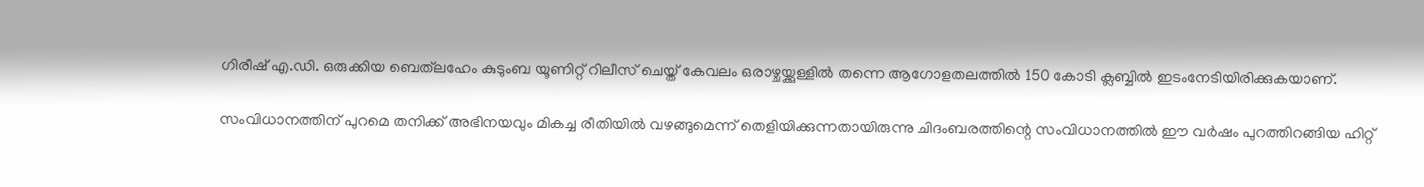ഗിരീഷ് എ.ഡി. ഒരുക്കിയ ബെത്‌ലഹേം കുടുംബ യൂണിറ്റ് റിലീസ് ചെയ്ത് കേവലം ഒരാഴ്ചയ്ക്കുള്ളിൽ തന്നെ ആഗോളതലത്തിൽ 150 കോടി ക്ലബ്ബിൽ ഇടംനേടിയിരിക്കുകയാണ്.

സംവിധാനത്തിന് പുറമെ തനിക്ക് അഭിനയവും മികച്ച രീതിയിൽ വഴങ്ങുമെന്ന് തെളിയിക്കുന്നതായിരുന്നു ചിദംബരത്തിന്റെ സംവിധാനത്തിൽ ഈ വർഷം പുറത്തിറങ്ങിയ ഹിറ്റ്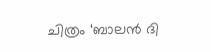ചിത്രം ‘ബാലൻ ദി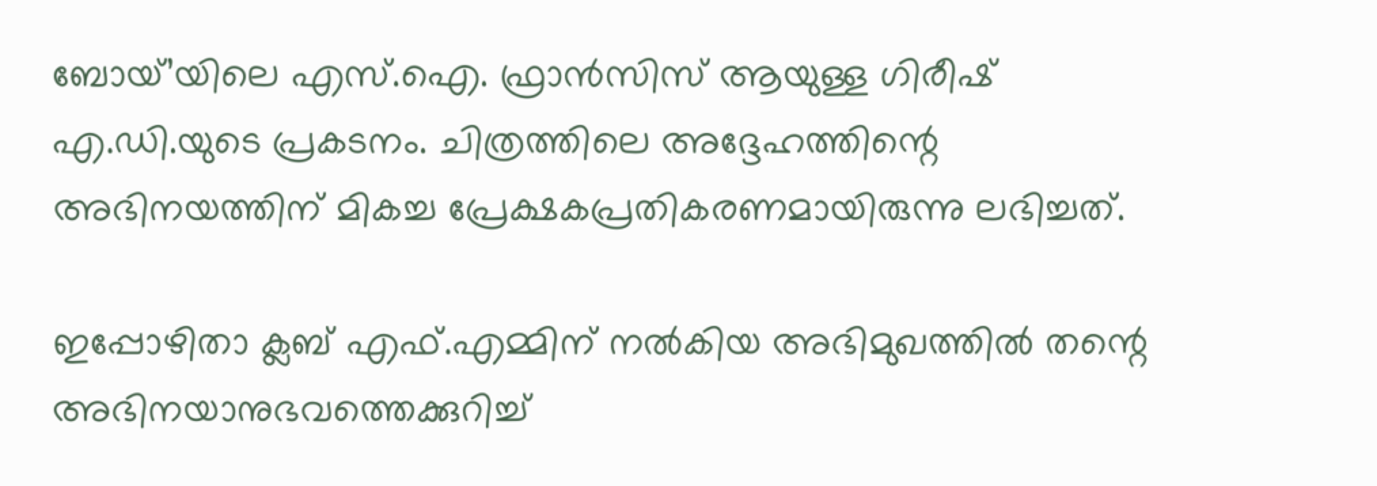ബോയ്’യിലെ എസ്.ഐ. ഫ്രാൻസിസ് ആയുള്ള ഗിരീഷ് എ.ഡി.യുടെ പ്രകടനം. ചിത്രത്തിലെ അദ്ദേഹത്തിന്റെ അഭിനയത്തിന് മികച്ച പ്രേക്ഷകപ്രതികരണമായിരുന്നു ലഭിച്ചത്.

ഇപ്പോഴിതാ ക്ലബ് എഫ്.എമ്മിന് നൽകിയ അഭിമുഖത്തിൽ തന്റെ അഭിനയാനുഭവത്തെക്കുറിച്ച്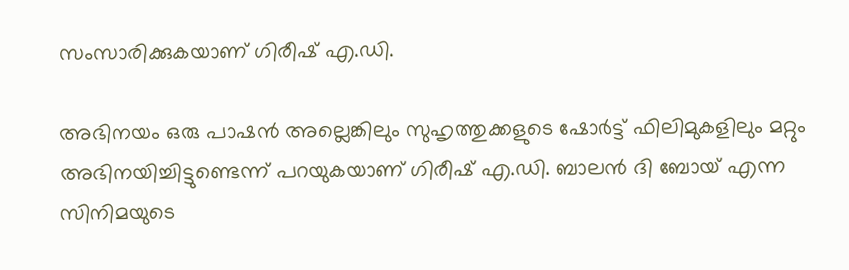സംസാരിക്കുകയാണ് ഗിരീഷ് എ.ഡി.

അഭിനയം ഒരു പാഷൻ അല്ലെങ്കിലും സുഹൃത്തുക്കളുടെ ഷോർട്ട് ഫിലിമുകളിലും മറ്റും അഭിനയിച്ചിട്ടുണ്ടെന്ന് പറയുകയാണ് ഗിരീഷ് എ.ഡി. ബാലൻ ദി ബോയ് എന്ന സിനിമയുടെ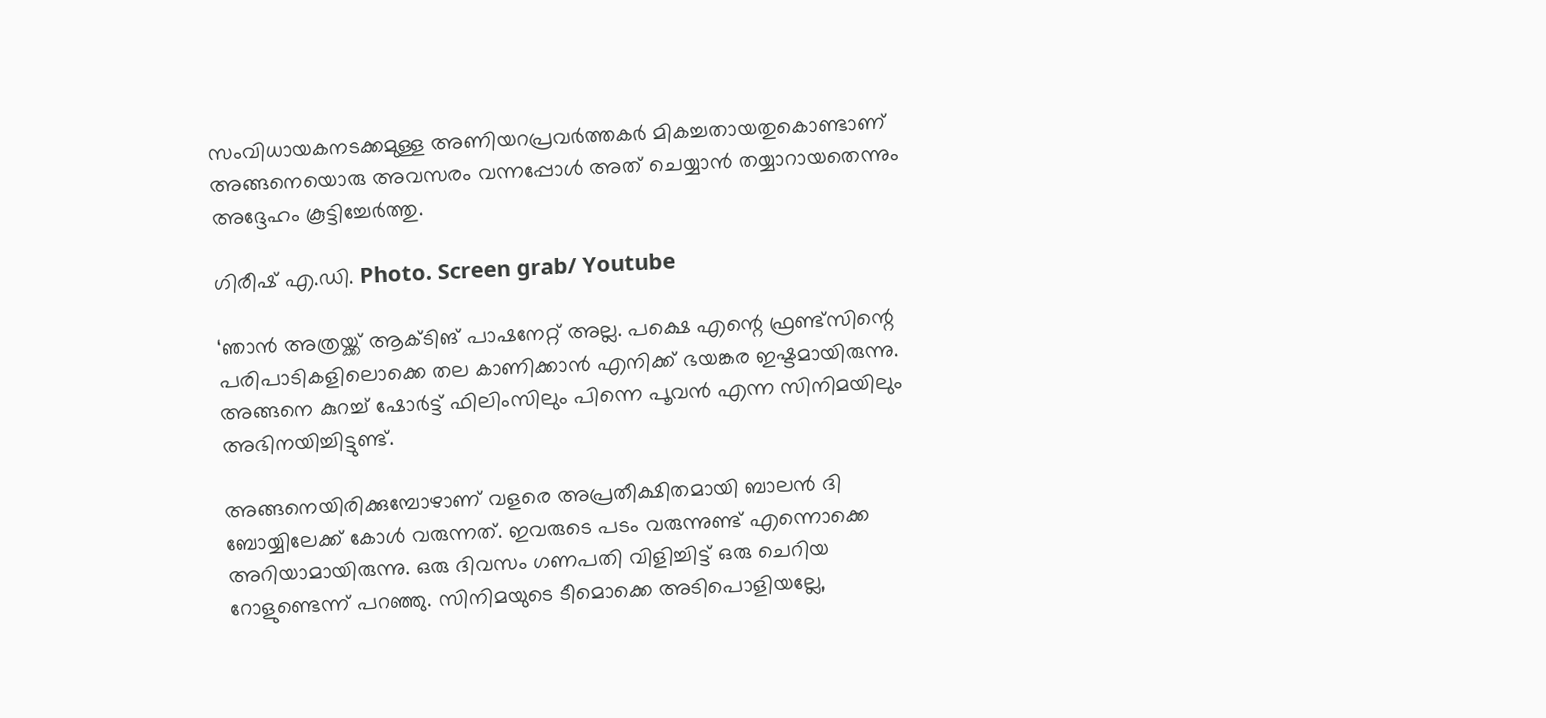സംവിധായകനടക്കമുള്ള അണിയറപ്രവർത്തകർ മികച്ചതായതുകൊണ്ടാണ് അങ്ങനെയൊരു അവസരം വന്നപ്പോൾ അത് ചെയ്യാൻ തയ്യാറായതെന്നും അദ്ദേഹം കൂട്ടിച്ചേർത്തു.

ഗിരീഷ് എ.ഡി. Photo. Screen grab/ Youtube

‘ഞാൻ അത്രയ്ക്ക് ആക്ടിങ് പാഷനേറ്റ് അല്ല. പക്ഷെ എന്റെ ഫ്രണ്ട്സിന്റെ പരിപാടികളിലൊക്കെ തല കാണിക്കാൻ എനിക്ക് ഭയങ്കര ഇഷ്ടമായിരുന്നു. അങ്ങനെ കുറച്ച് ഷോർട്ട് ഫിലിംസിലും പിന്നെ പൂവൻ എന്ന സിനിമയിലും അഭിനയിച്ചിട്ടുണ്ട്.

അങ്ങനെയിരിക്കുമ്പോഴാണ് വളരെ അപ്രതീക്ഷിതമായി ബാലൻ ദി ബോയ്യിലേക്ക് കോൾ വരുന്നത്. ഇവരുടെ പടം വരുന്നുണ്ട് എന്നൊക്കെ അറിയാമായിരുന്നു. ഒരു ദിവസം ഗണപതി വിളിച്ചിട്ട് ഒരു ചെറിയ റോളുണ്ടെന്ന് പറഞ്ഞു. സിനിമയുടെ ടീമൊക്കെ അടിപൊളിയല്ലേ,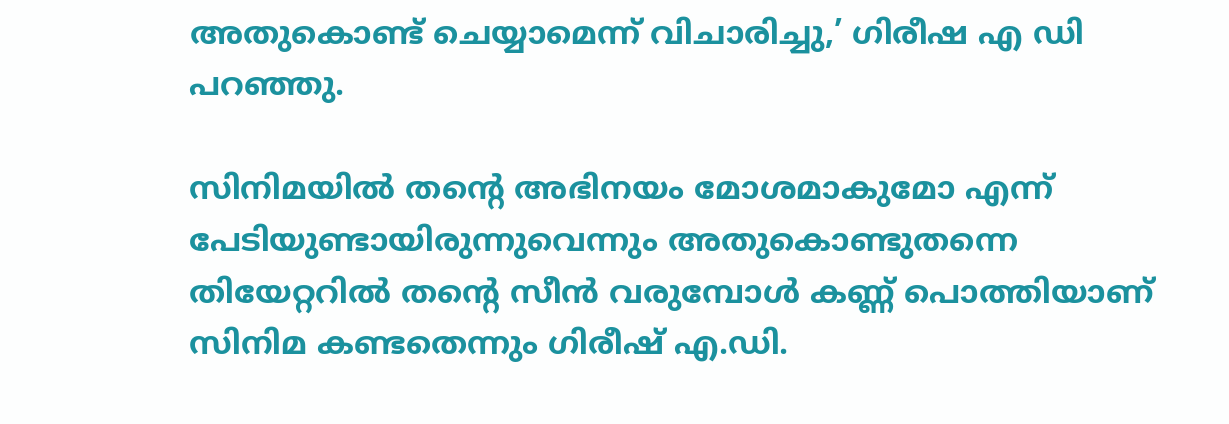അതുകൊണ്ട് ചെയ്യാമെന്ന് വിചാരിച്ചു,’ ഗിരീഷ എ ഡി പറഞ്ഞു.

സിനിമയിൽ തന്റെ അഭിനയം മോശമാകുമോ എന്ന് പേടിയുണ്ടായിരുന്നുവെന്നും അതുകൊണ്ടുതന്നെ തിയേറ്ററിൽ തന്റെ സീൻ വരുമ്പോൾ കണ്ണ് പൊത്തിയാണ് സിനിമ കണ്ടതെന്നും ഗിരീഷ് എ.ഡി.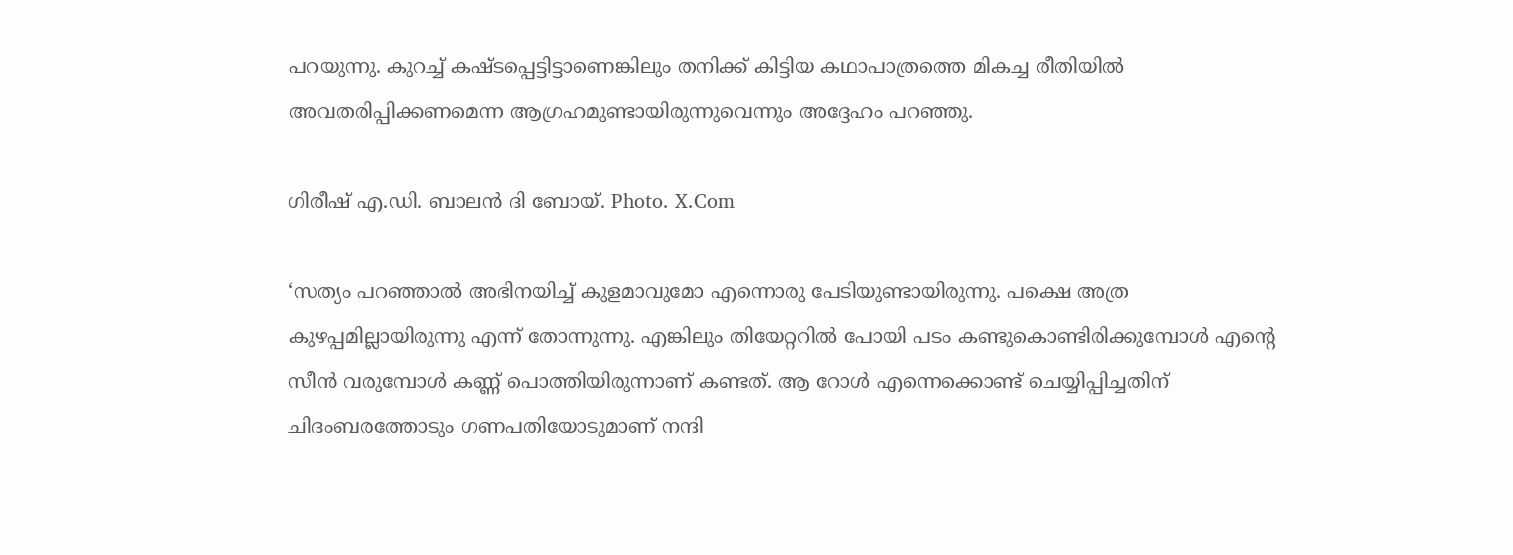പറയുന്നു. കുറച്ച് കഷ്ടപ്പെട്ടിട്ടാണെങ്കിലും തനിക്ക് കിട്ടിയ കഥാപാത്രത്തെ മികച്ച രീതിയിൽ അവതരിപ്പിക്കണമെന്ന ആഗ്രഹമുണ്ടായിരുന്നുവെന്നും അദ്ദേഹം പറഞ്ഞു.

ഗിരീഷ് എ.ഡി. ബാലൻ ദി ബോയ്. Photo. X.Com

‘സത്യം പറഞ്ഞാൽ അഭിനയിച്ച് കുളമാവുമോ എന്നൊരു പേടിയുണ്ടായിരുന്നു. പക്ഷെ അത്ര കുഴപ്പമില്ലായിരുന്നു എന്ന് തോന്നുന്നു. എങ്കിലും തിയേറ്ററിൽ പോയി പടം കണ്ടുകൊണ്ടിരിക്കുമ്പോൾ എന്റെ സീൻ വരുമ്പോൾ കണ്ണ് പൊത്തിയിരുന്നാണ് കണ്ടത്. ആ റോൾ എന്നെക്കൊണ്ട് ചെയ്യിപ്പിച്ചതിന് ചിദംബരത്തോടും ഗണപതിയോടുമാണ് നന്ദി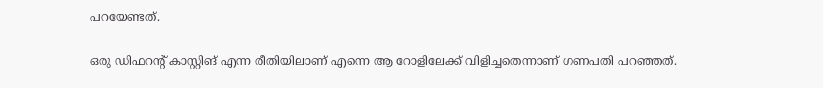പറയേണ്ടത്.

ഒരു ഡിഫറന്റ് കാസ്റ്റിങ് എന്ന രീതിയിലാണ് എന്നെ ആ റോളിലേക്ക് വിളിച്ചതെന്നാണ് ഗണപതി പറഞ്ഞത്.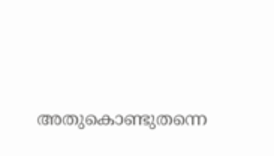അതുകൊണ്ടുതന്നെ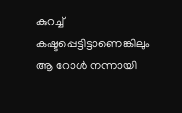കുറച്ച് കഷ്ടപ്പെട്ടിട്ടാണെങ്കിലും ആ റോൾ നന്നായി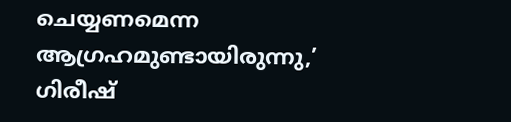ചെയ്യണമെന്ന ആഗ്രഹമുണ്ടായിരുന്നു,’ ഗിരീഷ്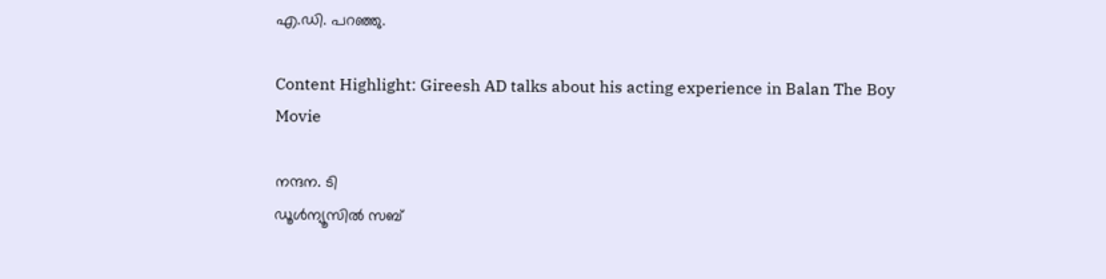എ.ഡി. പറഞ്ഞു.

Content Highlight: Gireesh AD talks about his acting experience in Balan The Boy Movie

നന്ദന. ടി
ഡൂള്‍ന്യൂസില്‍ സബ്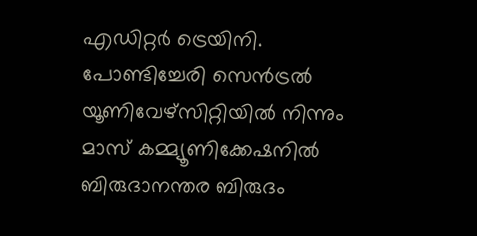എഡിറ്റര്‍ ട്രെയിനി. പോണ്ടിച്ചേരി സെന്‍ട്രല്‍ യൂണിവേഴ്‌സിറ്റിയില്‍ നിന്നും മാസ് കമ്മ്യൂണിക്കേഷനില്‍ ബിരുദാനന്തര ബിരുദം